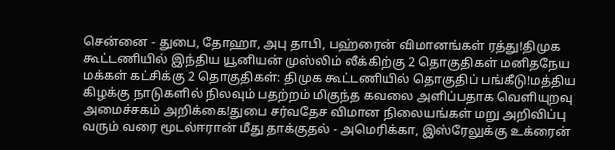சென்னை - துபை, தோஹா, அபு தாபி, பஹ்ரைன் விமானங்கள் ரத்து!திமுக கூட்டணியில் இந்திய யூனியன் முஸ்லிம் லீக்கிற்கு 2 தொகுதிகள் மனிதநேய மக்கள் கட்சிக்கு 2 தொகுதிகள்: திமுக கூட்டணியில் தொகுதிப் பங்கீடு!மத்திய கிழக்கு நாடுகளில் நிலவும் பதற்றம் மிகுந்த கவலை அளிப்பதாக வெளியுறவு அமைச்சகம் அறிக்கை!துபை சர்வதேச விமான நிலையங்கள் மறு அறிவிப்பு வரும் வரை மூடல்ஈரான் மீது தாக்குதல் - அமெரிக்கா, இஸ்ரேலுக்கு உக்ரைன்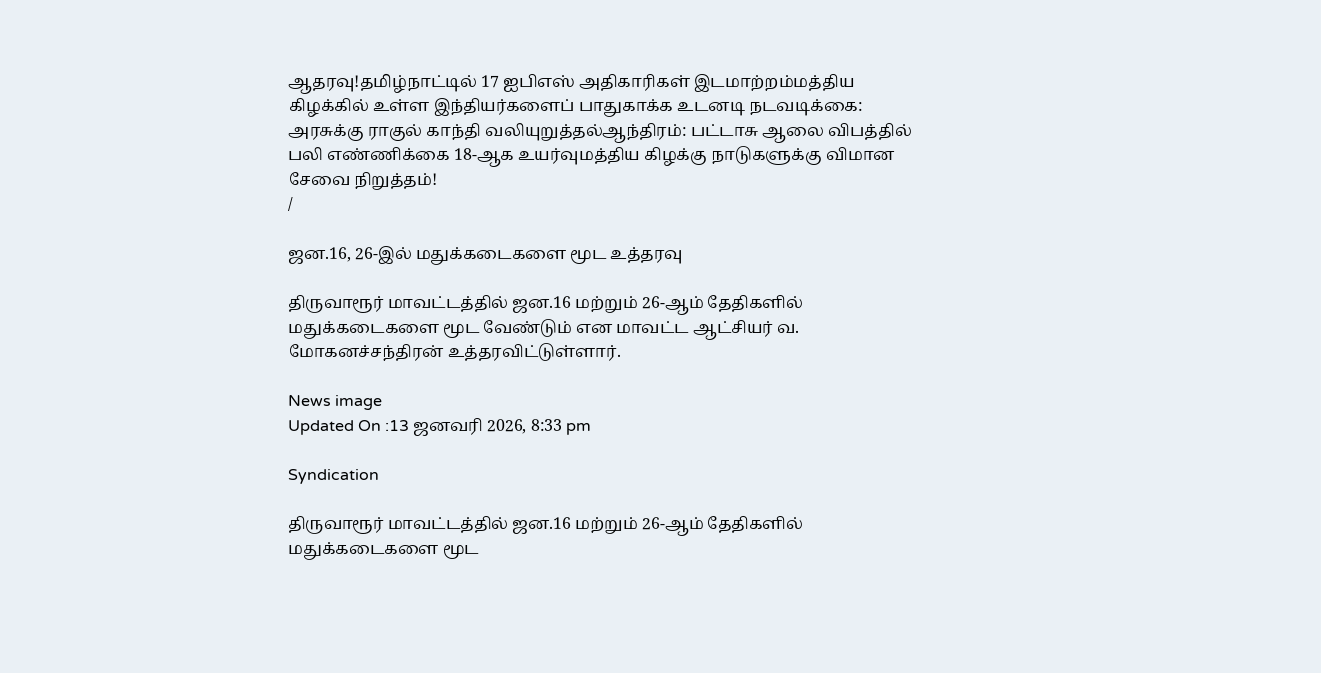ஆதரவு!தமிழ்நாட்டில் 17 ஐபிஎஸ் அதிகாரிகள் இடமாற்றம்மத்திய கிழக்கில் உள்ள இந்தியர்களைப் பாதுகாக்க உடனடி நடவடிக்கை: அரசுக்கு ராகுல் காந்தி வலியுறுத்தல்ஆந்திரம்: பட்டாசு ஆலை விபத்தில் பலி எண்ணிக்கை 18-ஆக உயர்வுமத்திய கிழக்கு நாடுகளுக்கு விமான சேவை நிறுத்தம்!
/

ஜன.16, 26-இல் மதுக்கடைகளை மூட உத்தரவு

திருவாரூர் மாவட்டத்தில் ஜன.16 மற்றும் 26-ஆம் தேதிகளில் மதுக்கடைகளை மூட வேண்டும் என மாவட்ட ஆட்சியர் வ. மோகனச்சந்திரன் உத்தரவிட்டுள்ளார்.

News image
Updated On :13 ஜனவரி 2026, 8:33 pm

Syndication

திருவாரூர் மாவட்டத்தில் ஜன.16 மற்றும் 26-ஆம் தேதிகளில் மதுக்கடைகளை மூட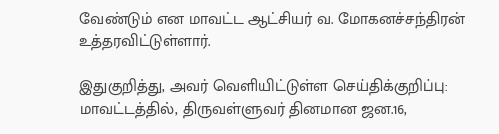வேண்டும் என மாவட்ட ஆட்சியர் வ. மோகனச்சந்திரன் உத்தரவிட்டுள்ளார்.

இதுகுறித்து, அவர் வெளியிட்டுள்ள செய்திக்குறிப்பு: மாவட்டத்தில், திருவள்ளுவர் தினமான ஜன.16,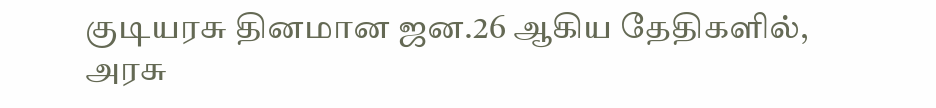குடியரசு தினமான ஜன.26 ஆகிய தேதிகளில், அரசு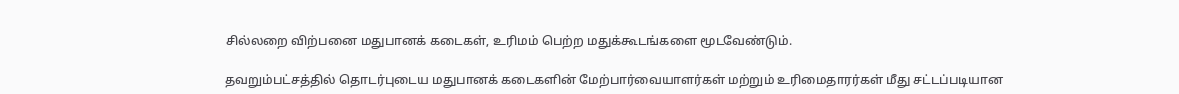சில்லறை விற்பனை மதுபானக் கடைகள், உரிமம் பெற்ற மதுக்கூடங்களை மூடவேண்டும்.

தவறும்பட்சத்தில் தொடர்புடைய மதுபானக் கடைகளின் மேற்பார்வையாளர்கள் மற்றும் உரிமைதாரர்கள் மீது சட்டப்படியான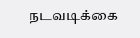நடவடிக்கை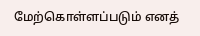மேற்கொள்ளப்படும் எனத்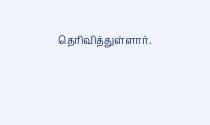தெரிவித்துள்ளார்.